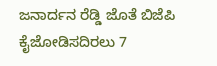ಜನಾರ್ದನ ರೆಡ್ಡಿ ಜೊತೆ ಬಿಜೆಪಿ ಕೈಜೋಡಿಸದಿರಲು 7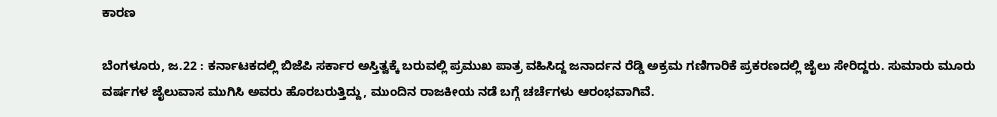ಕಾರಣ

ಬೆಂಗಳೂರು, ಜ.22 : ಕರ್ನಾಟಕದಲ್ಲಿ ಬಿಜೆಪಿ ಸರ್ಕಾರ ಅಸ್ತಿತ್ವಕ್ಕೆ ಬರುವಲ್ಲಿ ಪ್ರಮುಖ ಪಾತ್ರ ವಹಿಸಿದ್ದ ಜನಾರ್ದನ ರೆಡ್ಡಿ ಅಕ್ರಮ ಗಣಿಗಾರಿಕೆ ಪ್ರಕರಣದಲ್ಲಿ ಜೈಲು ಸೇರಿದ್ದರು. ಸುಮಾರು ಮೂರು ವರ್ಷಗಳ ಜೈಲುವಾಸ ಮುಗಿಸಿ ಅವರು ಹೊರಬರುತ್ತಿದ್ದು, ಮುಂದಿನ ರಾಜಕೀಯ ನಡೆ ಬಗ್ಗೆ ಚರ್ಚೆಗಳು ಆರಂಭವಾಗಿವೆ.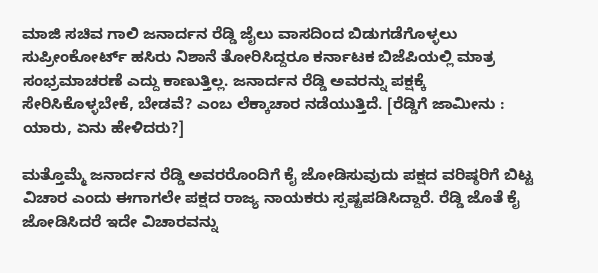ಮಾಜಿ ಸಚಿವ ಗಾಲಿ ಜನಾರ್ದನ ರೆಡ್ಡಿ ಜೈಲು ವಾಸದಿಂದ ಬಿಡುಗಡೆಗೊಳ್ಳಲು ಸುಪ್ರೀಂಕೋರ್ಟ್‌ ಹಸಿರು ನಿಶಾನೆ ತೋರಿಸಿದ್ದರೂ ಕರ್ನಾಟಕ ಬಿಜೆಪಿಯಲ್ಲಿ ಮಾತ್ರ ಸಂಭ್ರಮಾಚರಣೆ ಎದ್ದು ಕಾಣುತ್ತಿಲ್ಲ. ಜನಾರ್ದನ ರೆಡ್ಡಿ ಅವರನ್ನು ಪಕ್ಷಕ್ಕೆ ಸೇರಿಸಿಕೊಳ್ಳಬೇಕೆ, ಬೇಡವೆ? ಎಂಬ ಲೆಕ್ಕಾಚಾರ ನಡೆಯುತ್ತಿದೆ. [ರೆಡ್ಡಿಗೆ ಜಾಮೀನು : ಯಾರು, ಏನು ಹೇಳಿದರು?]

ಮತ್ತೊಮ್ಮೆ ಜನಾರ್ದನ ರೆಡ್ಡಿ ಅವರರೊಂದಿಗೆ ಕೈ ಜೋಡಿಸುವುದು ಪಕ್ಷದ ವರಿಷ್ಠರಿಗೆ ಬಿಟ್ಟ ವಿಚಾರ ಎಂದು ಈಗಾಗಲೇ ಪಕ್ಷದ ರಾಜ್ಯ ನಾಯಕರು ಸ್ಪಷ್ಟಪಡಿಸಿದ್ದಾರೆ. ರೆಡ್ಡಿ ಜೊತೆ ಕೈ ಜೋಡಿಸಿದರೆ ಇದೇ ವಿಚಾರವನ್ನು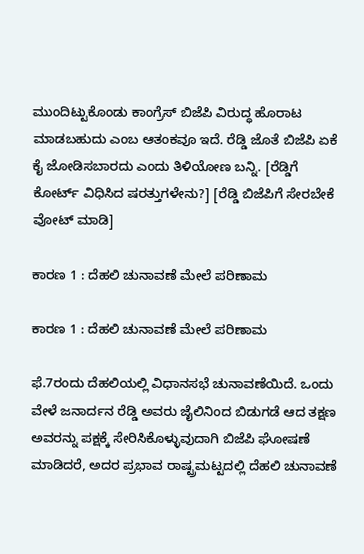ಮುಂದಿಟ್ಟುಕೊಂಡು ಕಾಂಗ್ರೆಸ್ ಬಿಜೆಪಿ ವಿರುದ್ಧ ಹೊರಾಟ ಮಾಡಬಹುದು ಎಂಬ ಆತಂಕವೂ ಇದೆ. ರೆಡ್ಡಿ ಜೊತೆ ಬಿಜೆಪಿ ಏಕೆ ಕೈ ಜೋಡಿಸಬಾರದು ಎಂದು ತಿಳಿಯೋಣ ಬನ್ನಿ. [ರೆಡ್ಡಿಗೆ ಕೋರ್ಟ್ ವಿಧಿಸಿದ ಷರತ್ತುಗಳೇನು?] [ರೆಡ್ಡಿ ಬಿಜೆಪಿಗೆ ಸೇರಬೇಕೆ ವೋಟ್ ಮಾಡಿ]

ಕಾರಣ 1 : ದೆಹಲಿ ಚುನಾವಣೆ ಮೇಲೆ ಪರಿಣಾಮ

ಕಾರಣ 1 : ದೆಹಲಿ ಚುನಾವಣೆ ಮೇಲೆ ಪರಿಣಾಮ

ಫೆ.7ರಂದು ದೆಹಲಿಯಲ್ಲಿ ವಿಧಾನಸಭೆ ಚುನಾವಣೆಯಿದೆ. ಒಂದು ವೇಳೆ ಜನಾರ್ದನ ರೆಡ್ಡಿ ಅವರು ಜೈಲಿನಿಂದ ಬಿಡುಗಡೆ ಆದ ತಕ್ಷಣ ಅವರನ್ನು ಪಕ್ಷಕ್ಕೆ ಸೇರಿಸಿಕೊಳ್ಳುವುದಾಗಿ ಬಿಜೆಪಿ ಘೋಷಣೆ ಮಾಡಿದರೆ, ಅದರ ಪ್ರಭಾವ ರಾಷ್ಟ್ರಮಟ್ಟದಲ್ಲಿ ದೆಹಲಿ ಚುನಾವಣೆ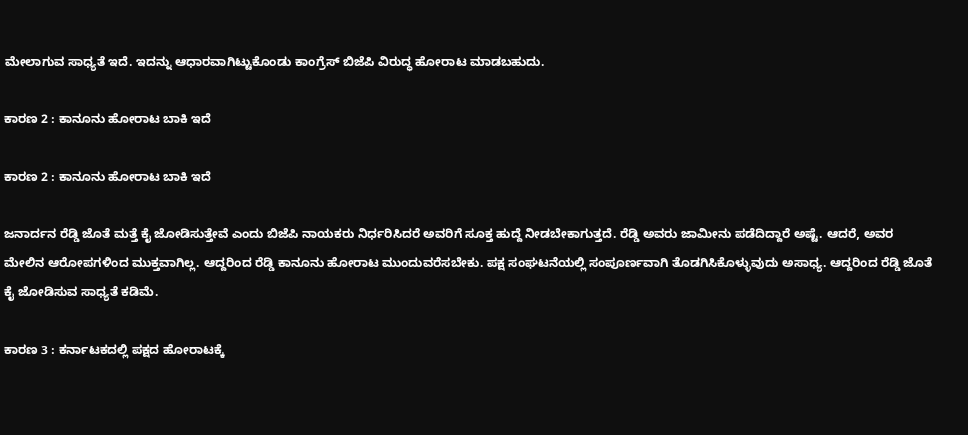ಮೇಲಾಗುವ ಸಾಧ್ಯತೆ ಇದೆ. ಇದನ್ನು ಆಧಾರವಾಗಿಟ್ಟುಕೊಂಡು ಕಾಂಗ್ರೆಸ್ ಬಿಜೆಪಿ ವಿರುದ್ಧ ಹೋರಾಟ ಮಾಡಬಹುದು.

ಕಾರಣ 2 : ಕಾನೂನು ಹೋರಾಟ ಬಾಕಿ ಇದೆ

ಕಾರಣ 2 : ಕಾನೂನು ಹೋರಾಟ ಬಾಕಿ ಇದೆ

ಜನಾರ್ದನ ರೆಡ್ಡಿ ಜೊತೆ ಮತ್ತೆ ಕೈ ಜೋಡಿಸುತ್ತೇವೆ ಎಂದು ಬಿಜೆಪಿ ನಾಯಕರು ನಿರ್ಧರಿಸಿದರೆ ಅವರಿಗೆ ಸೂಕ್ತ ಹುದ್ದೆ ನೀಡಬೇಕಾಗುತ್ತದೆ. ರೆಡ್ಡಿ ಅವರು ಜಾಮೀನು ಪಡೆದಿದ್ದಾರೆ ಅಷ್ಟೆ. ಆದರೆ, ಅವರ ಮೇಲಿನ ಆರೋಪಗಳಿಂದ ಮುಕ್ತವಾಗಿಲ್ಲ. ಆದ್ದರಿಂದ ರೆಡ್ಡಿ ಕಾನೂನು ಹೋರಾಟ ಮುಂದುವರೆಸಬೇಕು. ಪಕ್ಷ ಸಂಘಟನೆಯಲ್ಲಿ ಸಂಪೂರ್ಣವಾಗಿ ತೊಡಗಿಸಿಕೊಳ್ಳುವುದು ಅಸಾಧ್ಯ. ಆದ್ದರಿಂದ ರೆಡ್ಡಿ ಜೊತೆ ಕೈ ಜೋಡಿಸುವ ಸಾಧ್ಯತೆ ಕಡಿಮೆ.

ಕಾರಣ 3 : ಕರ್ನಾಟಕದಲ್ಲಿ ಪಕ್ಷದ ಹೋರಾಟಕ್ಕೆ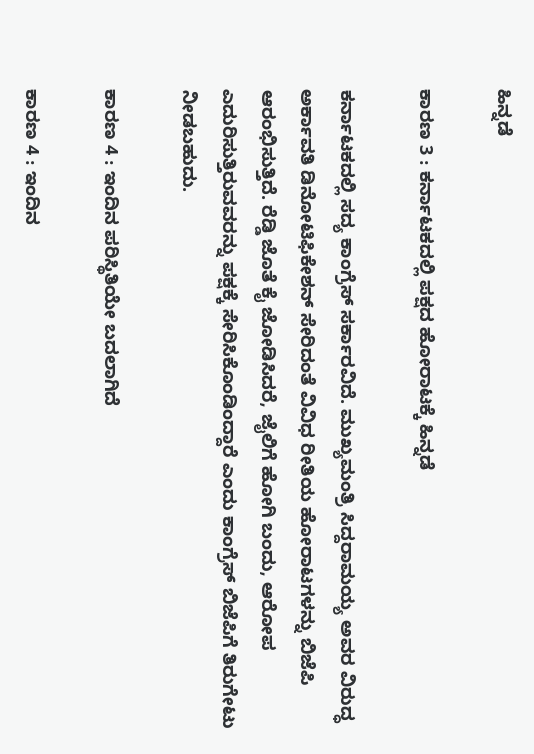ಹಿನ್ನಡೆ

ಕಾರಣ 3 : ಕರ್ನಾಟಕದಲ್ಲಿ ಪಕ್ಷದ ಹೋರಾಟಕ್ಕೆ ಹಿನ್ನಡೆ

ಕರ್ನಾಟಕದಲ್ಲಿ ಸದ್ಯ ಕಾಂಗ್ರೆಸ್ ಸರ್ಕಾರವಿದೆ. ಮುಖ್ಯಮಂತ್ರಿ ಸಿದ್ದರಾಮಯ್ಯ ಅವರ ವಿರುದ್ಧ ಅರ್ಕಾವತಿ ಡಿನೋಟಿಫಿಕೇಶನ್ ಸೇರಿದಂತೆ ವಿವಿಧ ರೀತಿಯ ಹೋರಾಟಗಳನ್ನು ಬಿಜೆಪಿ ಆರಂಭಿಸುತ್ತಿದೆ. ರೆಡ್ಡಿ ಜೊತೆ ಕೈ ಜೋಡಿಸಿದರೆ, ಜೈಲಿಗೆ ಹೋಗಿ ಬಂದು, ಆರೋಪ ಎದುರಿಸುತ್ತಿರುವವರನ್ನು ಪಕ್ಷಕ್ಕೆ ಸೇರಿಸಿಕೊಂಡಿಂದ್ದಾರೆ ಎಂದು ಕಾಂಗ್ರೆಸ್ ಬಿಜೆಪಿಗೆ ತಿರುಗೇಟು ನೀಡಬಹುದು.

ಕಾರಣ 4 : ಇಂದಿನ ಪರಿಸ್ಥಿತಿಯೇ ಬದಲಾಗಿದೆ

ಕಾರಣ 4 : ಇಂದಿನ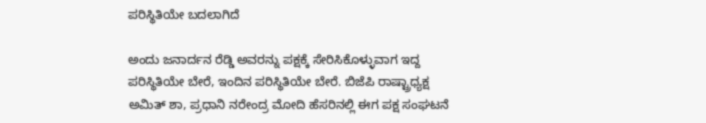ಪರಿಸ್ಥಿತಿಯೇ ಬದಲಾಗಿದೆ

ಅಂದು ಜನಾರ್ದನ ರೆಡ್ಡಿ ಅವರನ್ನು ಪಕ್ಷಕ್ಕೆ ಸೇರಿಸಿಕೊಳ್ಳುವಾಗ ಇದ್ದ ಪರಿಸ್ಥಿತಿಯೇ ಬೇರೆ, ಇಂದಿನ ಪರಿಸ್ಥಿತಿಯೇ ಬೇರೆ. ಬಿಜೆಪಿ ರಾಷ್ಟ್ರಾಧ್ಯಕ್ಷ ಅಮಿತ್ ಶಾ, ಪ್ರಧಾನಿ ನರೇಂದ್ರ ಮೋದಿ ಹೆಸರಿನಲ್ಲಿ ಈಗ ಪಕ್ಷ ಸಂಘಟನೆ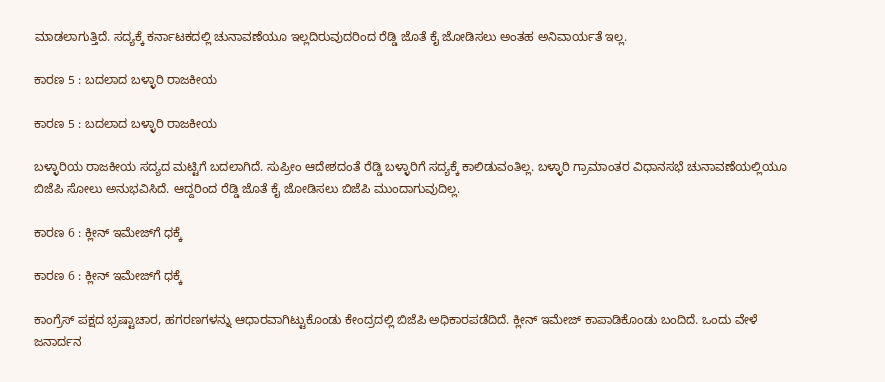ಮಾಡಲಾಗುತ್ತಿದೆ. ಸದ್ಯಕ್ಕೆ ಕರ್ನಾಟಕದಲ್ಲಿ ಚುನಾವಣೆಯೂ ಇಲ್ಲದಿರುವುದರಿಂದ ರೆಡ್ಡಿ ಜೊತೆ ಕೈ ಜೋಡಿಸಲು ಅಂತಹ ಅನಿವಾರ್ಯತೆ ಇಲ್ಲ.

ಕಾರಣ 5 : ಬದಲಾದ ಬಳ್ಳಾರಿ ರಾಜಕೀಯ

ಕಾರಣ 5 : ಬದಲಾದ ಬಳ್ಳಾರಿ ರಾಜಕೀಯ

ಬಳ್ಳಾರಿಯ ರಾಜಕೀಯ ಸದ್ಯದ ಮಟ್ಟಿಗೆ ಬದಲಾಗಿದೆ. ಸುಪ್ರೀಂ ಆದೇಶದಂತೆ ರೆಡ್ಡಿ ಬಳ್ಳಾರಿಗೆ ಸದ್ಯಕ್ಕೆ ಕಾಲಿಡುವಂತಿಲ್ಲ. ಬಳ್ಳಾರಿ ಗ್ರಾಮಾಂತರ ವಿಧಾನಸಭೆ ಚುನಾವಣೆಯಲ್ಲಿಯೂ ಬಿಜೆಪಿ ಸೋಲು ಅನುಭವಿಸಿದೆ. ಆದ್ದರಿಂದ ರೆಡ್ಡಿ ಜೊತೆ ಕೈ ಜೋಡಿಸಲು ಬಿಜೆಪಿ ಮುಂದಾಗುವುದಿಲ್ಲ.

ಕಾರಣ 6 : ಕ್ಲೀನ್ ಇಮೇಜ್‌ಗೆ ಧಕ್ಕೆ

ಕಾರಣ 6 : ಕ್ಲೀನ್ ಇಮೇಜ್‌ಗೆ ಧಕ್ಕೆ

ಕಾಂಗ್ರೆಸ್ ಪಕ್ಷದ ಭ್ರಷ್ಟಾಚಾರ, ಹಗರಣಗಳನ್ನು ಆಧಾರವಾಗಿಟ್ಟುಕೊಂಡು ಕೇಂದ್ರದಲ್ಲಿ ಬಿಜೆಪಿ ಅಧಿಕಾರಪಡೆದಿದೆ. ಕ್ಲೀನ್ ಇಮೇಜ್ ಕಾಪಾಡಿಕೊಂಡು ಬಂದಿದೆ. ಒಂದು ವೇಳೆ ಜನಾರ್ದನ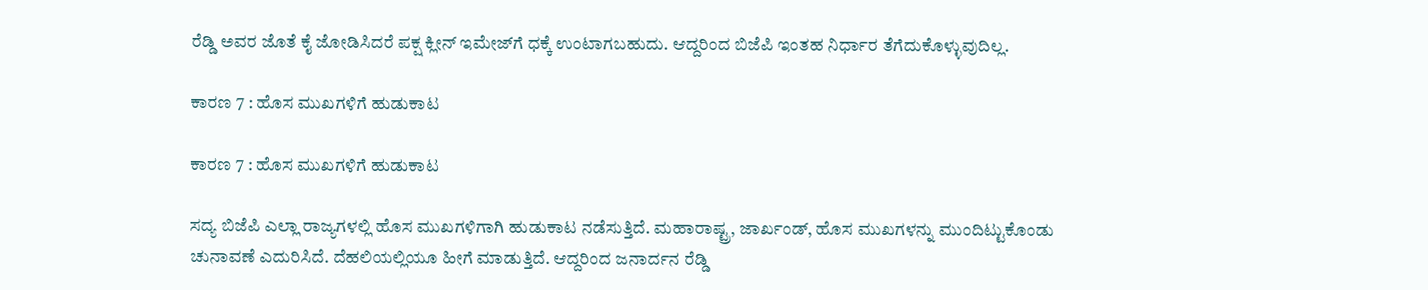ರೆಡ್ಡಿ ಅವರ ಜೊತೆ ಕೈ ಜೋಡಿಸಿದರೆ ಪಕ್ಷ ಕ್ಲೀನ್ ಇಮೇಜ್‌ಗೆ ಧಕ್ಕೆ ಉಂಟಾಗಬಹುದು. ಆದ್ದರಿಂದ ಬಿಜೆಪಿ ಇಂತಹ ನಿರ್ಧಾರ ತೆಗೆದುಕೊಳ್ಳುವುದಿಲ್ಲ.

ಕಾರಣ 7 : ಹೊಸ ಮುಖಗಳಿಗೆ ಹುಡುಕಾಟ

ಕಾರಣ 7 : ಹೊಸ ಮುಖಗಳಿಗೆ ಹುಡುಕಾಟ

ಸದ್ಯ ಬಿಜೆಪಿ ಎಲ್ಲಾ ರಾಜ್ಯಗಳಲ್ಲಿ ಹೊಸ ಮುಖಗಳಿಗಾಗಿ ಹುಡುಕಾಟ ನಡೆಸುತ್ತಿದೆ. ಮಹಾರಾಷ್ಟ್ರ, ಜಾರ್ಖಂಡ್, ಹೊಸ ಮುಖಗಳನ್ನು ಮುಂದಿಟ್ಟುಕೊಂಡು ಚುನಾವಣೆ ಎದುರಿಸಿದೆ. ದೆಹಲಿಯಲ್ಲಿಯೂ ಹೀಗೆ ಮಾಡುತ್ತಿದೆ. ಆದ್ದರಿಂದ ಜನಾರ್ದನ ರೆಡ್ಡಿ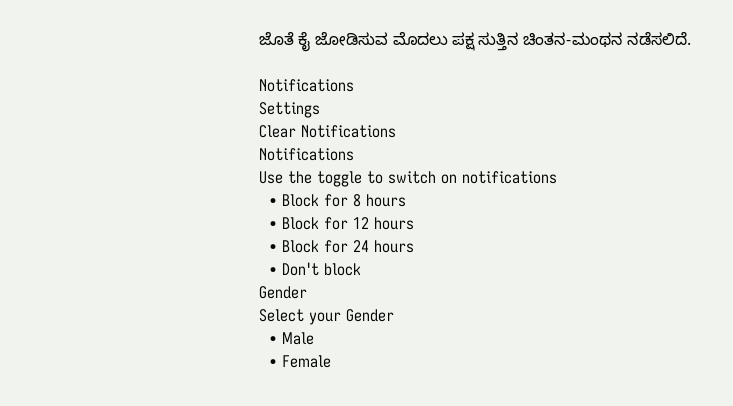ಜೊತೆ ಕೈ ಜೋಡಿಸುವ ಮೊದಲು ಪಕ್ಷ ಸುತ್ತಿನ ಚಿಂತನ-ಮಂಥನ ನಡೆಸಲಿದೆ.

Notifications
Settings
Clear Notifications
Notifications
Use the toggle to switch on notifications
  • Block for 8 hours
  • Block for 12 hours
  • Block for 24 hours
  • Don't block
Gender
Select your Gender
  • Male
  • Female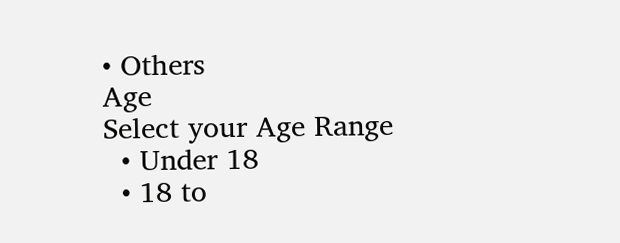• Others
Age
Select your Age Range
  • Under 18
  • 18 to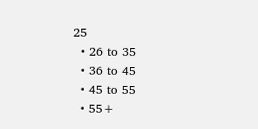25
  • 26 to 35
  • 36 to 45
  • 45 to 55
  • 55+